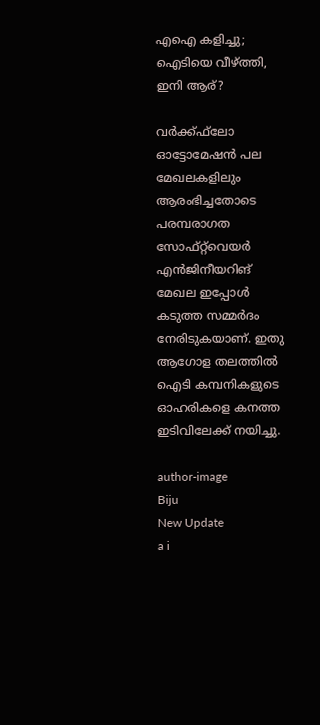എഐ കളിച്ചു; ഐടിയെ വീഴ്ത്തി, ഇനി ആര്?

വര്‍ക്ക്ഫ്‌ലോ ഓട്ടോമേഷന്‍ പല മേഖലകളിലും ആരംഭിച്ചതോടെ പരമ്പരാഗത സോഫ്റ്റ്‌വെയര്‍ എന്‍ജിനീയറിങ് മേഖല ഇപ്പോള്‍ കടുത്ത സമ്മര്‍ദം നേരിടുകയാണ്. ഇതു ആഗോള തലത്തില്‍ ഐടി കമ്പനികളുടെ ഓഹരികളെ കനത്ത ഇടിവിലേക്ക് നയിച്ചു.

author-image
Biju
New Update
a i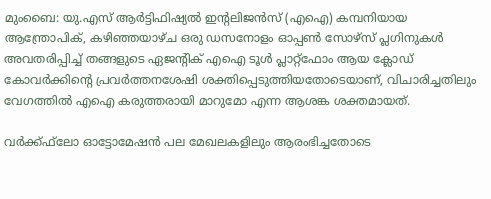മുംബൈ: യു.എസ് ആര്‍ട്ടിഫിഷ്യല്‍ ഇന്റലിജന്‍സ് (എഐ) കമ്പനിയായ ആന്ത്രോപിക്, കഴിഞ്ഞയാഴ്ച ഒരു ഡസനോളം ഓപ്പണ്‍ സോഴ്‌സ് പ്ലഗിനുകള്‍ അവതരിപ്പിച്ച് തങ്ങളുടെ ഏജന്റിക് എഐ ടൂള്‍ പ്ലാറ്റ്‌ഫോം ആയ ക്ലോഡ് കോവര്‍ക്കിന്റെ പ്രവര്‍ത്തനശേഷി ശക്തിപ്പെടുത്തിയതോടെയാണ്, വിചാരിച്ചതിലും വേഗത്തില്‍ എഐ കരുത്തരായി മാറുമോ എന്ന ആശങ്ക ശക്തമായത്.

വര്‍ക്ക്ഫ്‌ലോ ഓട്ടോമേഷന്‍ പല മേഖലകളിലും ആരംഭിച്ചതോടെ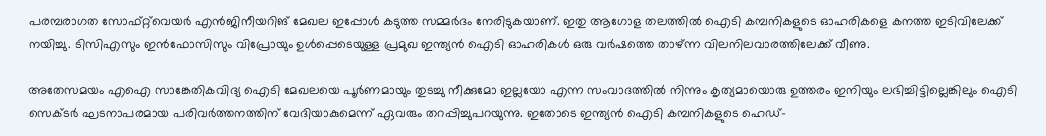പരമ്പരാഗത സോഫ്റ്റ്‌വെയര്‍ എന്‍ജിനീയറിങ് മേഖല ഇപ്പോള്‍ കടുത്ത സമ്മര്‍ദം നേരിടുകയാണ്. ഇതു ആഗോള തലത്തില്‍ ഐടി കമ്പനികളുടെ ഓഹരികളെ കനത്ത ഇടിവിലേക്ക് നയിച്ചു. ടിസിഎസും ഇന്‍ഫോസിസും വിപ്രോയും ഉള്‍പ്പെടെയുള്ള പ്രമുഖ ഇന്ത്യന്‍ ഐടി ഓഹരികള്‍ ഒരു വര്‍ഷത്തെ താഴ്ന്ന വിലനിലവാരത്തിലേക്ക് വീണു.

അതേസമയം എഐ സാങ്കേതികവിദ്യ ഐടി മേഖലയെ പൂര്‍ണമായും തുടച്ചു നീക്കുമോ ഇല്ലയോ എന്ന സംവാദത്തില്‍ നിന്നും കൃത്യമായൊരു ഉത്തരം ഇനിയും ലഭിച്ചിട്ടില്ലെങ്കിലും ഐടി സെക്ടര്‍ ഘടനാപരമായ പരിവര്‍ത്തനത്തിന് വേദിയാകുമെന്ന് ഏവരും തറപ്പിച്ചുപറയുന്നു. ഇതോടെ ഇന്ത്യന്‍ ഐടി കമ്പനികളുടെ ഹെഡ്-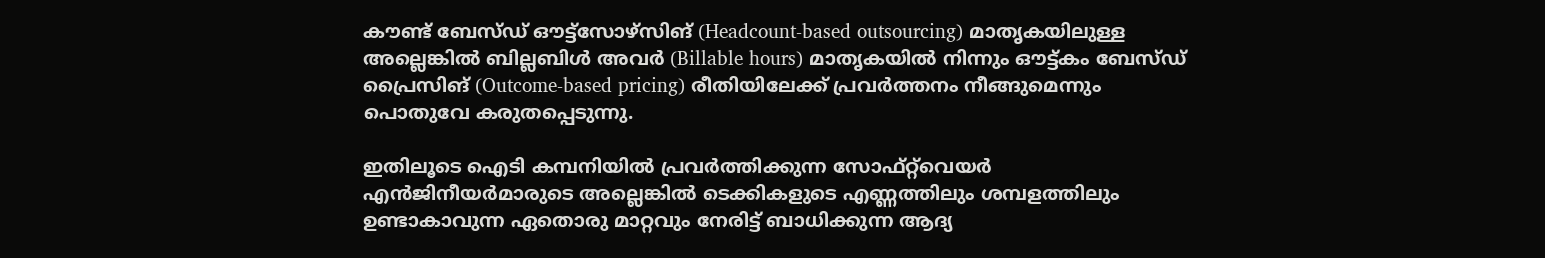കൗണ്ട് ബേസ്ഡ് ഔട്ട്‌സോഴ്‌സിങ് (Headcount-based outsourcing) മാതൃകയിലുള്ള അല്ലെങ്കില്‍ ബില്ലബിള്‍ അവര്‍ (Billable hours) മാതൃകയില്‍ നിന്നും ഔട്ട്കം ബേസ്ഡ് പ്രൈസിങ് (Outcome-based pricing) രീതിയിലേക്ക് പ്രവര്‍ത്തനം നീങ്ങുമെന്നും പൊതുവേ കരുതപ്പെടുന്നു.

ഇതിലൂടെ ഐടി കമ്പനിയില്‍ പ്രവര്‍ത്തിക്കുന്ന സോഫ്റ്റ്‌വെയര്‍ എന്‍ജിനീയര്‍മാരുടെ അല്ലെങ്കില്‍ ടെക്കികളുടെ എണ്ണത്തിലും ശമ്പളത്തിലും ഉണ്ടാകാവുന്ന ഏതൊരു മാറ്റവും നേരിട്ട് ബാധിക്കുന്ന ആദ്യ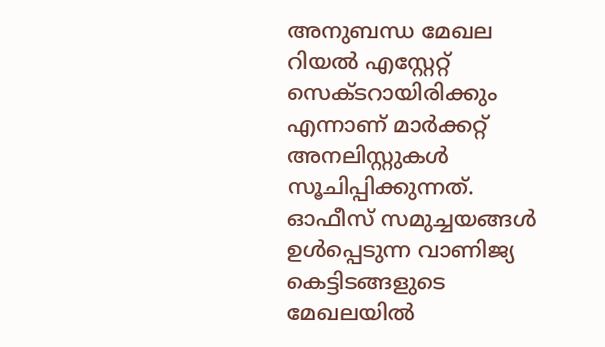അനുബന്ധ മേഖല റിയല്‍ എസ്റ്റേറ്റ് സെക്ടറായിരിക്കും എന്നാണ് മാര്‍ക്കറ്റ് അനലിസ്റ്റുകള്‍ സൂചിപ്പിക്കുന്നത്. ഓഫീസ് സമുച്ചയങ്ങള്‍ ഉള്‍പ്പെടുന്ന വാണിജ്യ കെട്ടിടങ്ങളുടെ മേഖലയില്‍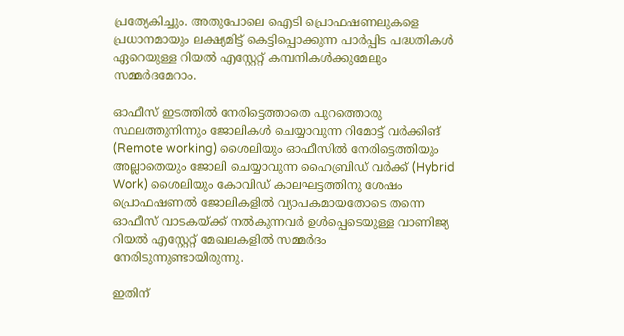പ്രത്യേകിച്ചും. അതുപോലെ ഐടി പ്രൊഫഷണലുകളെ പ്രധാനമായും ലക്ഷ്യമിട്ട് കെട്ടിപ്പൊക്കുന്ന പാര്‍പ്പിട പദ്ധതികള്‍ ഏറെയുള്ള റിയല്‍ എസ്റ്റേറ്റ് കമ്പനികള്‍ക്കുമേലും സമ്മര്‍ദമേറാം.

ഓഫീസ് ഇടത്തില്‍ നേരിട്ടെത്താതെ പുറത്തൊരു സ്ഥലത്തുനിന്നും ജോലികള്‍ ചെയ്യാവുന്ന റിമോട്ട് വര്‍ക്കിങ് (Remote working) ശൈലിയും ഓഫീസില്‍ നേരിട്ടെത്തിയും അല്ലാതെയും ജോലി ചെയ്യാവുന്ന ഹൈബ്രിഡ് വര്‍ക്ക് (Hybrid Work) ശൈലിയും കോവിഡ് കാലഘട്ടത്തിനു ശേഷം പ്രൊഫഷണല്‍ ജോലികളില്‍ വ്യാപകമായതോടെ തന്നെ ഓഫീസ് വാടകയ്ക്ക് നല്‍കുന്നവര്‍ ഉള്‍പ്പെടെയുള്ള വാണിജ്യ റിയല്‍ എസ്റ്റേറ്റ് മേഖലകളില്‍ സമ്മര്‍ദം നേരിടുന്നുണ്ടായിരുന്നു.

ഇതിന്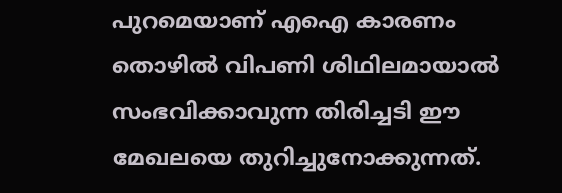പുറമെയാണ് എഐ കാരണം തൊഴില്‍ വിപണി ശിഥിലമായാല്‍ സംഭവിക്കാവുന്ന തിരിച്ചടി ഈ മേഖലയെ തുറിച്ചുനോക്കുന്നത്.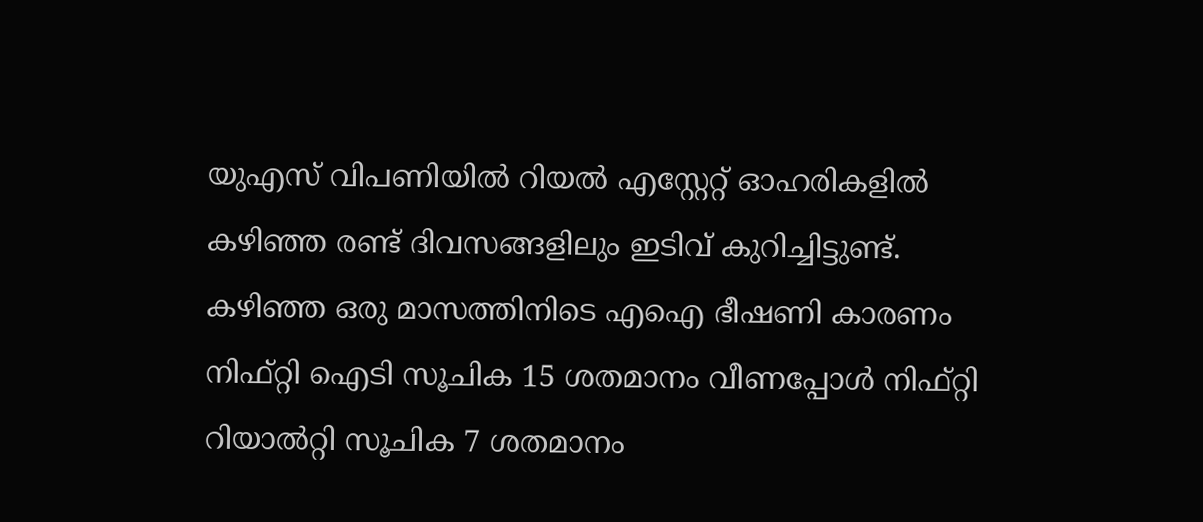യുഎസ് വിപണിയില്‍ റിയല്‍ എസ്റ്റേറ്റ് ഓഹരികളില്‍ കഴിഞ്ഞ രണ്ട് ദിവസങ്ങളിലും ഇടിവ് കുറിച്ചിട്ടുണ്ട്. കഴിഞ്ഞ ഒരു മാസത്തിനിടെ എഐ ഭീഷണി കാരണം നിഫ്റ്റി ഐടി സൂചിക 15 ശതമാനം വീണപ്പോള്‍ നിഫ്റ്റി റിയാല്‍റ്റി സൂചിക 7 ശതമാനം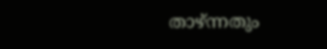താഴ്ന്നതും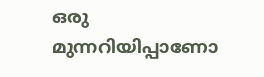ഒരു മുന്നറിയിപ്പാണോ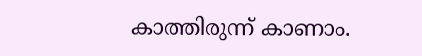കാത്തിരുന്ന് കാണാം.